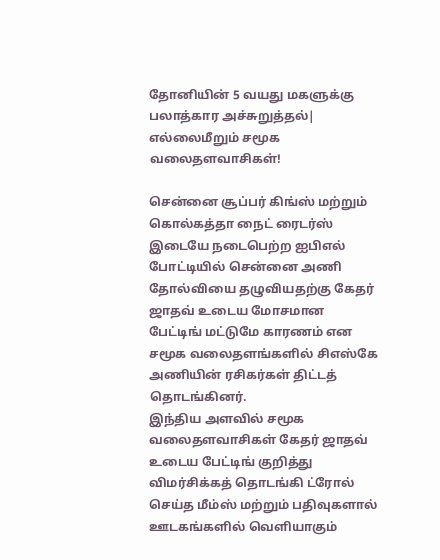தோனியின் 5 வயது மகளுக்கு பலாத்கார அச்சுறுத்தல்| எல்லைமீறும் சமூக வலைதளவாசிகள்!

சென்னை சூப்பர் கிங்ஸ் மற்றும் கொல்கத்தா நைட் ரைடர்ஸ் இடையே நடைபெற்ற ஐபிஎல் போட்டியில் சென்னை அணி தோல்வியை தழுவியதற்கு கேதர் ஜாதவ் உடைய மோசமான பேட்டிங் மட்டுமே காரணம் என சமூக வலைதளங்களில் சிஎஸ்கே அணியின் ரசிகர்கள் திட்டத் தொடங்கினர்.
இந்திய அளவில் சமூக வலைதளவாசிகள் கேதர் ஜாதவ் உடைய பேட்டிங் குறித்து விமர்சிக்கத் தொடங்கி ட்ரோல் செய்த மீம்ஸ் மற்றும் பதிவுகளால் ஊடகங்களில் வெளியாகும்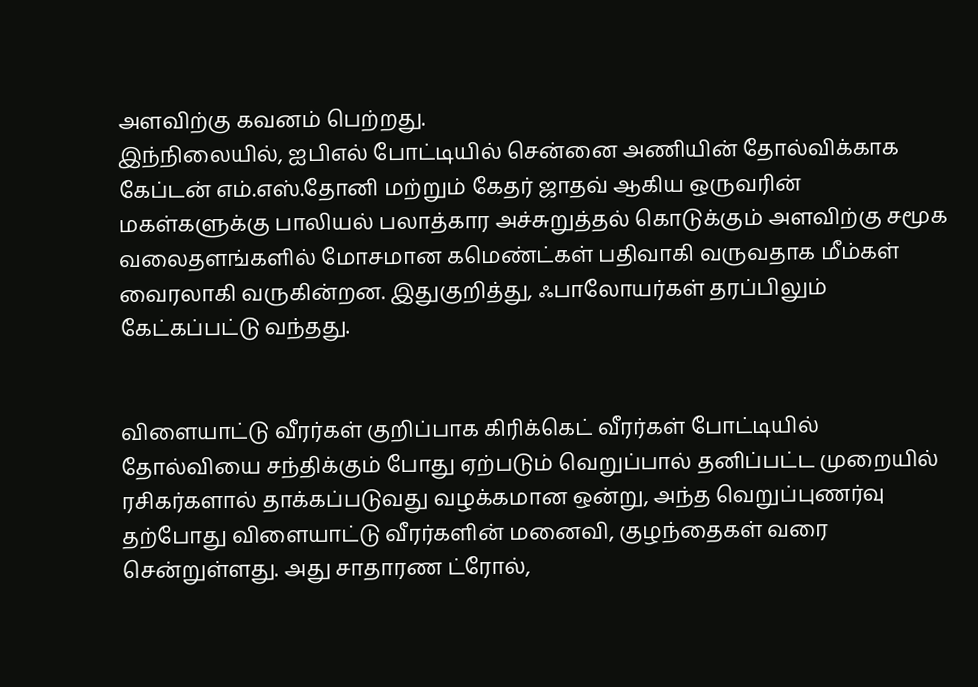அளவிற்கு கவனம் பெற்றது.
இந்நிலையில், ஐபிஎல் போட்டியில் சென்னை அணியின் தோல்விக்காக கேப்டன் எம்.எஸ்.தோனி மற்றும் கேதர் ஜாதவ் ஆகிய ஒருவரின் மகள்களுக்கு பாலியல் பலாத்கார அச்சுறுத்தல் கொடுக்கும் அளவிற்கு சமூக வலைதளங்களில் மோசமான கமெண்ட்கள் பதிவாகி வருவதாக மீம்கள் வைரலாகி வருகின்றன. இதுகுறித்து, ஃபாலோயர்கள் தரப்பிலும் கேட்கப்பட்டு வந்தது.


விளையாட்டு வீரர்கள் குறிப்பாக கிரிக்கெட் வீரர்கள் போட்டியில் தோல்வியை சந்திக்கும் போது ஏற்படும் வெறுப்பால் தனிப்பட்ட முறையில் ரசிகர்களால் தாக்கப்படுவது வழக்கமான ஒன்று, அந்த வெறுப்புணர்வு தற்போது விளையாட்டு வீரர்களின் மனைவி, குழந்தைகள் வரை சென்றுள்ளது. அது சாதாரண ட்ரோல்,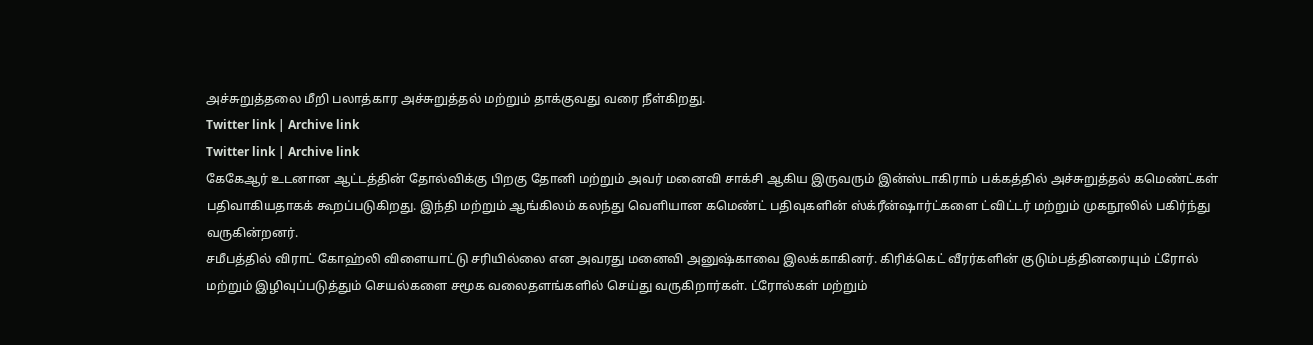அச்சுறுத்தலை மீறி பலாத்கார அச்சுறுத்தல் மற்றும் தாக்குவது வரை நீள்கிறது.
Twitter link | Archive link
Twitter link | Archive link
கேகேஆர் உடனான ஆட்டத்தின் தோல்விக்கு பிறகு தோனி மற்றும் அவர் மனைவி சாக்சி ஆகிய இருவரும் இன்ஸ்டாகிராம் பக்கத்தில் அச்சுறுத்தல் கமெண்ட்கள் பதிவாகியதாகக் கூறப்படுகிறது. இந்தி மற்றும் ஆங்கிலம் கலந்து வெளியான கமெண்ட் பதிவுகளின் ஸ்க்ரீன்ஷார்ட்களை ட்விட்டர் மற்றும் முகநூலில் பகிர்ந்து வருகின்றனர்.
சமீபத்தில் விராட் கோஹ்லி விளையாட்டு சரியில்லை என அவரது மனைவி அனுஷ்காவை இலக்காகினர். கிரிக்கெட் வீரர்களின் குடும்பத்தினரையும் ட்ரோல் மற்றும் இழிவுப்படுத்தும் செயல்களை சமூக வலைதளங்களில் செய்து வருகிறார்கள். ட்ரோல்கள் மற்றும்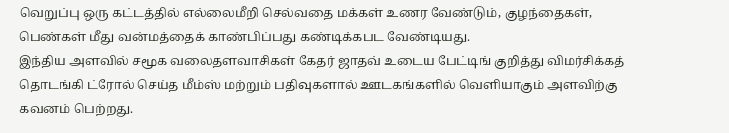வெறுப்பு ஒரு கட்டத்தில் எல்லைமீறி செல்வதை மக்கள் உணர வேண்டும், குழந்தைகள், பெண்கள் மீது வன்மத்தைக் காண்பிப்பது கண்டிக்கபட வேண்டியது.
இந்திய அளவில் சமூக வலைதளவாசிகள் கேதர் ஜாதவ் உடைய பேட்டிங் குறித்து விமர்சிக்கத் தொடங்கி ட்ரோல் செய்த மீம்ஸ் மற்றும் பதிவுகளால் ஊடகங்களில் வெளியாகும் அளவிற்கு கவனம் பெற்றது.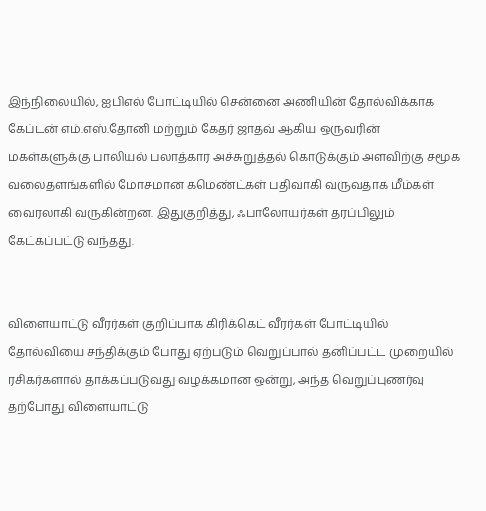இந்நிலையில், ஐபிஎல் போட்டியில் சென்னை அணியின் தோல்விக்காக கேப்டன் எம்.எஸ்.தோனி மற்றும் கேதர் ஜாதவ் ஆகிய ஒருவரின் மகள்களுக்கு பாலியல் பலாத்கார அச்சுறுத்தல் கொடுக்கும் அளவிற்கு சமூக வலைதளங்களில் மோசமான கமெண்ட்கள் பதிவாகி வருவதாக மீம்கள் வைரலாகி வருகின்றன. இதுகுறித்து, ஃபாலோயர்கள் தரப்பிலும் கேட்கப்பட்டு வந்தது.


விளையாட்டு வீரர்கள் குறிப்பாக கிரிக்கெட் வீரர்கள் போட்டியில் தோல்வியை சந்திக்கும் போது ஏற்படும் வெறுப்பால் தனிப்பட்ட முறையில் ரசிகர்களால் தாக்கப்படுவது வழக்கமான ஒன்று, அந்த வெறுப்புணர்வு தற்போது விளையாட்டு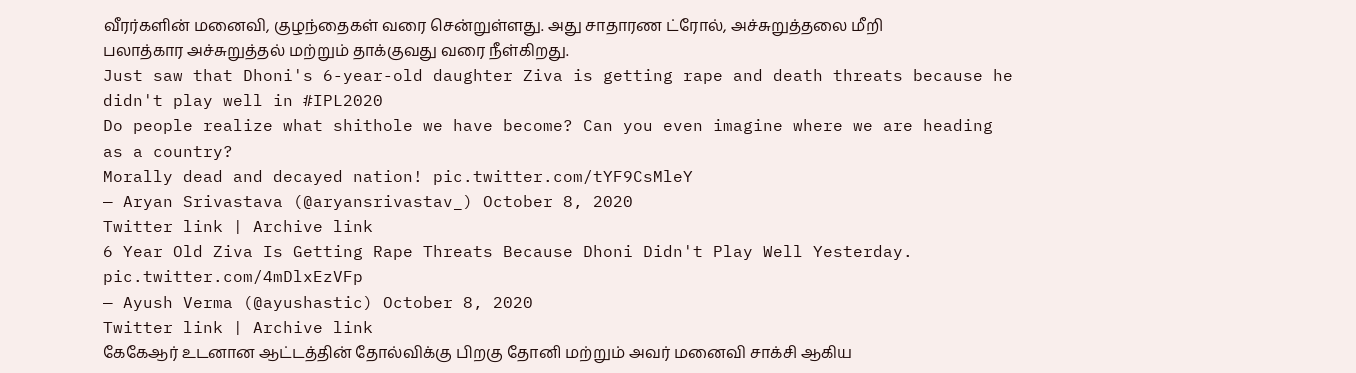வீரர்களின் மனைவி, குழந்தைகள் வரை சென்றுள்ளது. அது சாதாரண ட்ரோல், அச்சுறுத்தலை மீறி பலாத்கார அச்சுறுத்தல் மற்றும் தாக்குவது வரை நீள்கிறது.
Just saw that Dhoni's 6-year-old daughter Ziva is getting rape and death threats because he didn't play well in #IPL2020
Do people realize what shithole we have become? Can you even imagine where we are heading as a country?
Morally dead and decayed nation! pic.twitter.com/tYF9CsMleY
— Aryan Srivastava (@aryansrivastav_) October 8, 2020
Twitter link | Archive link
6 Year Old Ziva Is Getting Rape Threats Because Dhoni Didn't Play Well Yesterday. pic.twitter.com/4mDlxEzVFp
— Ayush Verma (@ayushastic) October 8, 2020
Twitter link | Archive link
கேகேஆர் உடனான ஆட்டத்தின் தோல்விக்கு பிறகு தோனி மற்றும் அவர் மனைவி சாக்சி ஆகிய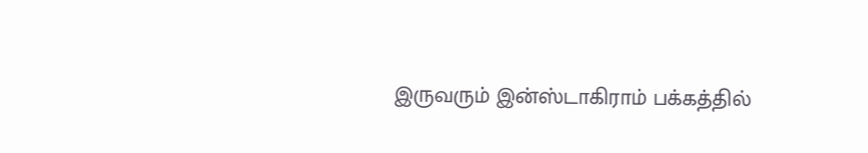இருவரும் இன்ஸ்டாகிராம் பக்கத்தில்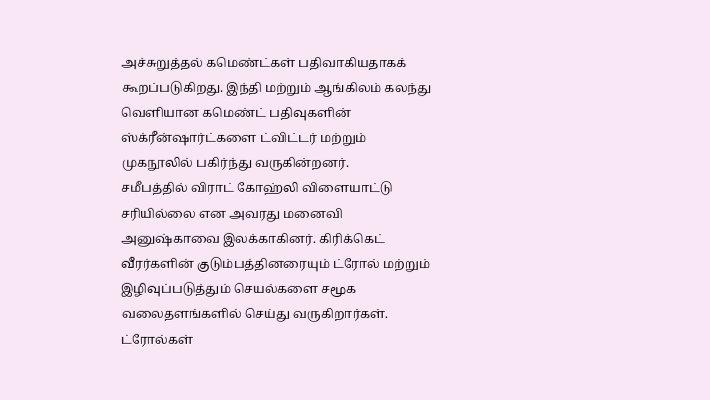அச்சுறுத்தல் கமெண்ட்கள் பதிவாகியதாகக் கூறப்படுகிறது. இந்தி மற்றும் ஆங்கிலம் கலந்து வெளியான கமெண்ட் பதிவுகளின் ஸ்க்ரீன்ஷார்ட்களை ட்விட்டர் மற்றும் முகநூலில் பகிர்ந்து வருகின்றனர்.
சமீபத்தில் விராட் கோஹ்லி விளையாட்டு சரியில்லை என அவரது மனைவி அனுஷ்காவை இலக்காகினர். கிரிக்கெட் வீரர்களின் குடும்பத்தினரையும் ட்ரோல் மற்றும் இழிவுப்படுத்தும் செயல்களை சமூக வலைதளங்களில் செய்து வருகிறார்கள். ட்ரோல்கள்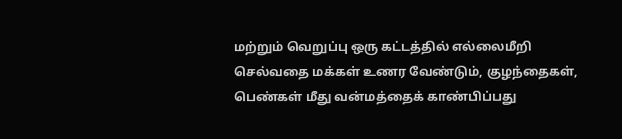மற்றும் வெறுப்பு ஒரு கட்டத்தில் எல்லைமீறி செல்வதை மக்கள் உணர வேண்டும், குழந்தைகள், பெண்கள் மீது வன்மத்தைக் காண்பிப்பது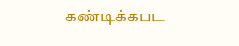கண்டிக்கபட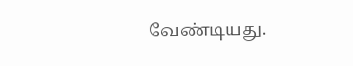வேண்டியது.